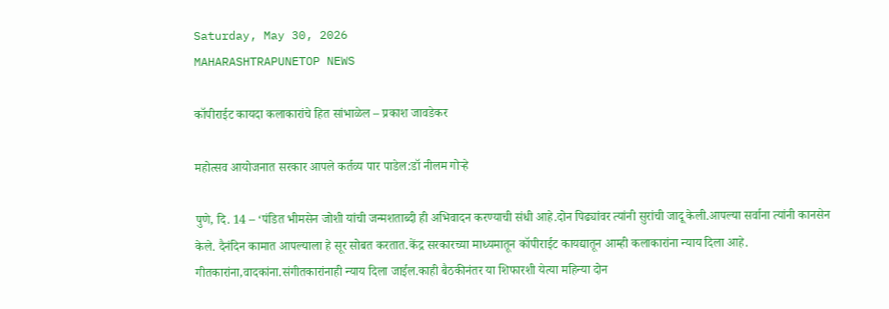Saturday, May 30, 2026
MAHARASHTRAPUNETOP NEWS

कॉपीराईट कायदा कलाकारांचे हित सांभाळेल – प्रकाश जावडेकर

महोत्सव आयोजनात सरकार आपले कर्तव्य पार पाडेल:डॉ नीलम गोऱ्हे

पुणे, दि. 14 – ‘पंडित भीमसेन जोशी यांची जन्मशताब्दी ही अभिवादन करण्याची संधी आहे.दोन पिढ्यांवर त्यांनी सुरांची जादू केली.आपल्या सर्वाना त्यांनी कानसेन केले. दैनंदिन कामात आपल्याला हे सूर सोबत करतात.केंद्र सरकारच्या माध्यमातून कॉपीराईट कायद्यातून आम्ही कलाकारांना न्याय दिला आहे. गीतकारांना,वादकांना.संगीतकारांनाही न्याय दिला जाईल.काही बैठकीनंतर या शिफारशी येत्या महिन्या दोन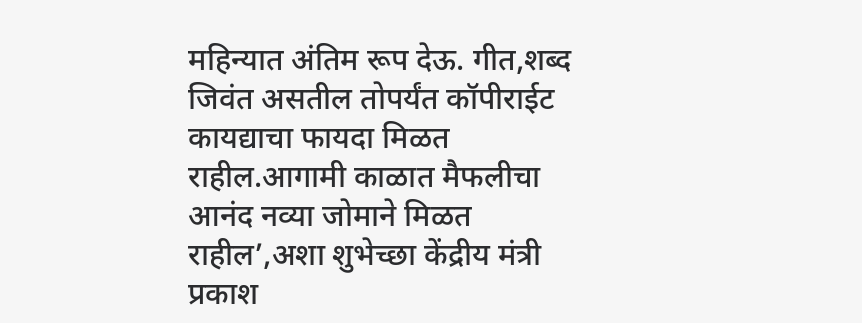महिन्यात अंतिम रूप देऊ. गीत,शब्द जिवंत असतील तोपर्यंत कॉपीराईट कायद्याचा फायदा मिळत राहील.आगामी काळात मैफलीचा आनंद नव्या जोमाने मिळत राहील’,अशा शुभेच्छा केंद्रीय मंत्री प्रकाश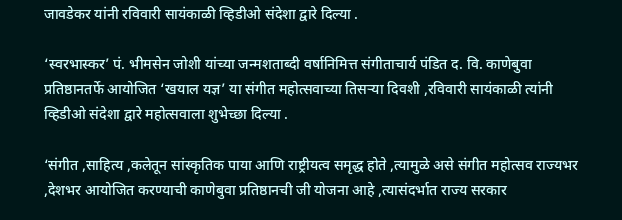जावडेकर यांनी रविवारी सायंकाळी व्हिडीओ संदेशा द्वारे दिल्या .

‘स्वरभास्कर’ पं. भीमसेन जोशी यांच्या जन्मशताब्दी वर्षानिमित्त संगीताचार्य पंडित द. वि. काणेबुवा प्रतिष्ठानतर्फे आयोजित ‘खयाल यज्ञ’ या संगीत महोत्सवाच्या तिसऱ्या दिवशी ,रविवारी सायंकाळी त्यांनी व्हिडीओ संदेशा द्वारे महोत्सवाला शुभेच्छा दिल्या .

‘संगीत ,साहित्य ,कलेतून सांस्कृतिक पाया आणि राष्ट्रीयत्व समृद्ध होते ,त्यामुळे असे संगीत महोत्सव राज्यभर ,देशभर आयोजित करण्याची काणेबुवा प्रतिष्ठानची जी योजना आहे ,त्यासंदर्भात राज्य सरकार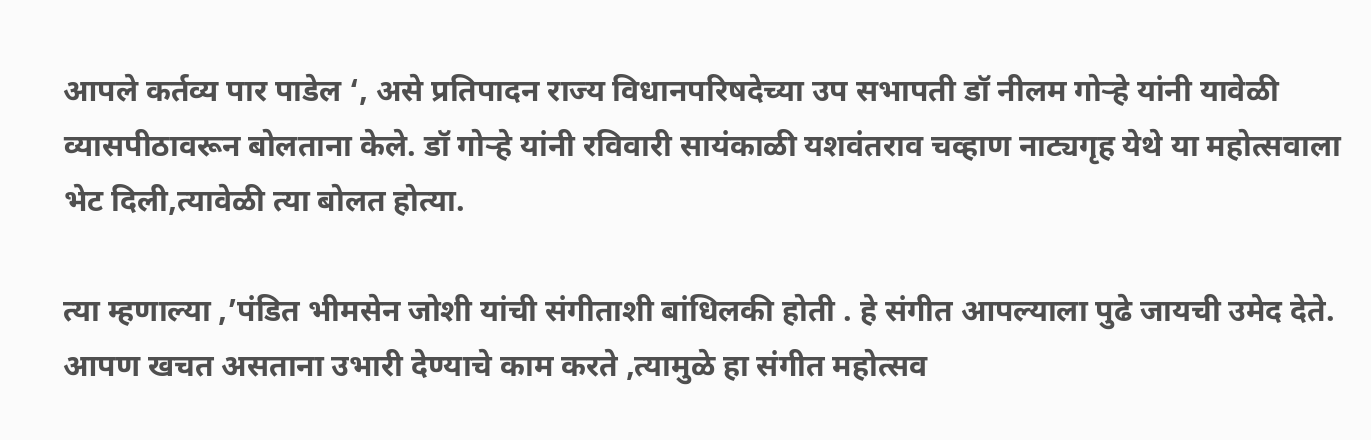आपले कर्तव्य पार पाडेल ‘, असे प्रतिपादन राज्य विधानपरिषदेच्या उप सभापती डॉ नीलम गोऱ्हे यांनी यावेळी व्यासपीठावरून बोलताना केले. डॉ गोऱ्हे यांनी रविवारी सायंकाळी यशवंतराव चव्हाण नाट्यगृह येथे या महोत्सवाला भेट दिली,त्यावेळी त्या बोलत होत्या.

त्या म्हणाल्या ,’पंडित भीमसेन जोशी यांची संगीताशी बांधिलकी होती . हे संगीत आपल्याला पुढे जायची उमेद देते. आपण खचत असताना उभारी देण्याचे काम करते ,त्यामुळे हा संगीत महोत्सव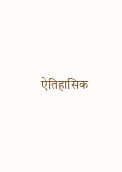ऐतिहासिक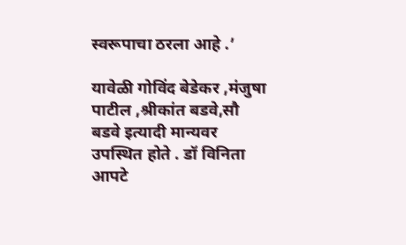स्वरूपाचा ठरला आहे .’

यावेळी गोविंद बेडेकर ,मंजुषा पाटील ,श्रीकांत बडवे,सौ बडवे इत्यादी मान्यवर उपस्थित होते . डॉ विनिता आपटे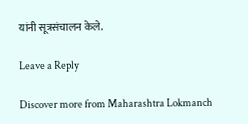यांनी सूत्रसंचालन केले.

Leave a Reply

Discover more from Maharashtra Lokmanch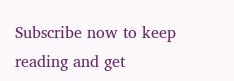Subscribe now to keep reading and get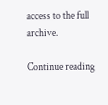access to the full archive.

Continue reading